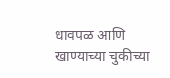धावपळ आणि खाण्याच्या चुकीच्या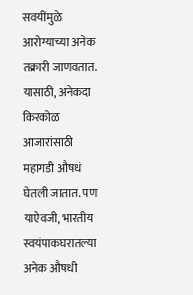सवयींमुळे आरोग्याच्या अनेक तक्रारी जाणवतात. यासाठी, अनेकदा किरकोळ आजारांसाठी महागडी औषधं घेतली जातात. पण याऐवजी, भारतीय स्वयंपाकघरातल्या अनेक औषधी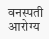वनस्पती आरोग्य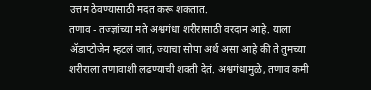उत्तम ठेवण्यासाठी मदत करू शकतात.
तणाव - तज्ज्ञांच्या मते अश्वगंधा शरीरासाठी वरदान आहे. याला ॲडाप्टोजेन म्हटलं जातं, ज्याचा सोपा अर्थ असा आहे की ते तुमच्या शरीराला तणावाशी लढण्याची शक्ती देतं. अश्वगंधामुळे, तणाव कमी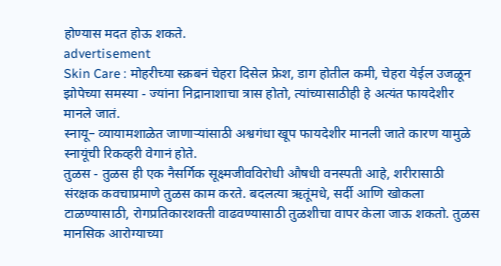होण्यास मदत होऊ शकते.
advertisement
Skin Care : मोहरीच्या स्क्रबनं चेहरा दिसेल फ्रेश, डाग होतील कमी, चेहरा येईल उजळून
झोपेच्या समस्या - ज्यांना निद्रानाशाचा त्रास होतो, त्यांच्यासाठीही हे अत्यंत फायदेशीर मानले जातं.
स्नायू– व्यायामशाळेत जाणाऱ्यांसाठी अश्वगंधा खूप फायदेशीर मानली जाते कारण यामुळे स्नायूंची रिकव्हरी वेगानं होते.
तुळस - तुळस ही एक नैसर्गिक सूक्ष्मजीवविरोधी औषधी वनस्पती आहे, शरीरासाठी संरक्षक कवचाप्रमाणे तुळस काम करते. बदलत्या ऋतूंमधे, सर्दी आणि खोकला टाळण्यासाठी, रोगप्रतिकारशक्ती वाढवण्यासाठी तुळशीचा वापर केला जाऊ शकतो. तुळस मानसिक आरोग्याच्या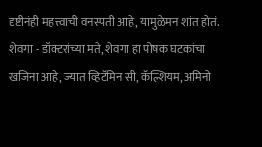दृष्टीनंही महत्त्वाची वनस्पती आहे, यामुळेमन शांत होतं.
शेवगा - डॉक्टरांच्या मते, शेवगा हा पोषक घटकांचा खजिना आहे, ज्यात व्हिटॅमिन सी, कॅल्शियम, अमिनो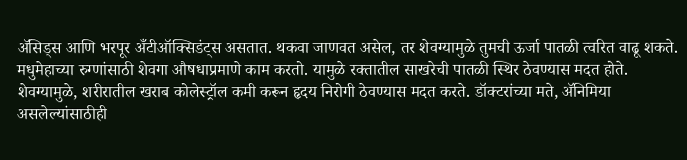ॲसिड्स आणि भरपूर अँटीऑक्सिडंट्स असतात. थकवा जाणवत असेल, तर शेवग्यामुळे तुमची ऊर्जा पातळी त्वरित वाढू शकते. मधुमेहाच्या रुग्णांसाठी शेवगा औषधाप्रमाणे काम करतो. यामुळे रक्तातील साखरेची पातळी स्थिर ठेवण्यास मदत होते. शेवग्यामुळे, शरीरातील खराब कोलेस्ट्रॉल कमी करून हृदय निरोगी ठेवण्यास मदत करते. डॉक्टरांच्या मते, ॲनिमिया असलेल्यांसाठीही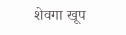शेवगा खूप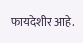फायदेशीर आहे.